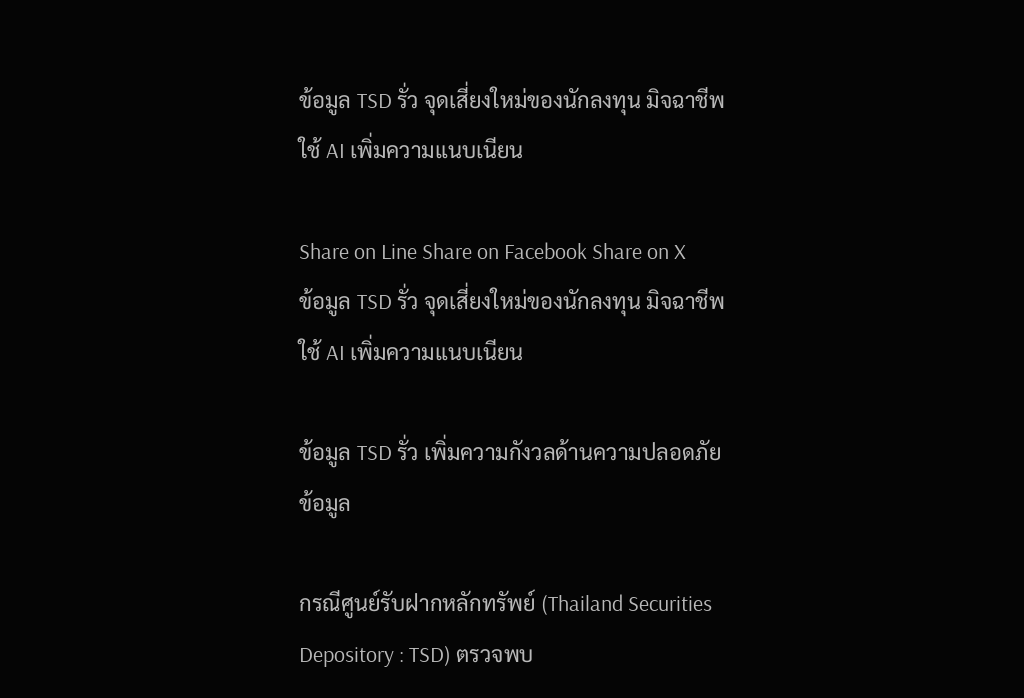ข้อมูล TSD รั่ว จุดเสี่ยงใหม่ของนักลงทุน มิจฉาชีพใช้ AI เพิ่มความแนบเนียน

Share on Line Share on Facebook Share on X
ข้อมูล TSD รั่ว จุดเสี่ยงใหม่ของนักลงทุน มิจฉาชีพใช้ AI เพิ่มความแนบเนียน

ข้อมูล TSD รั่ว เพิ่มความกังวลด้านความปลอดภัยข้อมูล

กรณีศูนย์รับฝากหลักทรัพย์ (Thailand Securities Depository : TSD) ตรวจพบ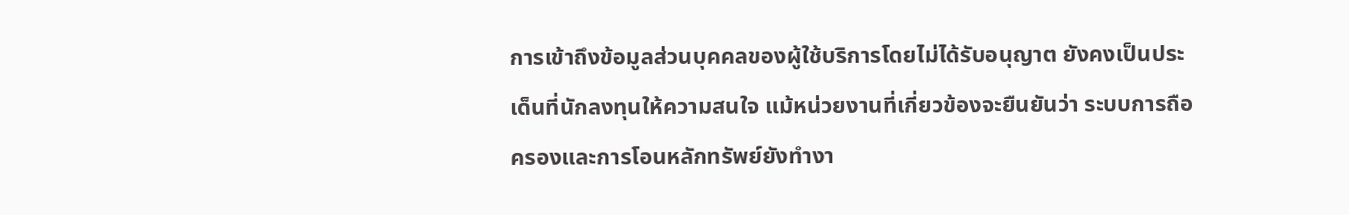การเข้าถึงข้อมูลส่วนบุคคลของผู้ใช้บริการโดยไม่ได้รับอนุญาต ยังคงเป็นประเด็นที่นักลงทุนให้ความสนใจ แม้หน่วยงานที่เกี่ยวข้องจะยืนยันว่า ระบบการถือครองและการโอนหลักทรัพย์ยังทำงา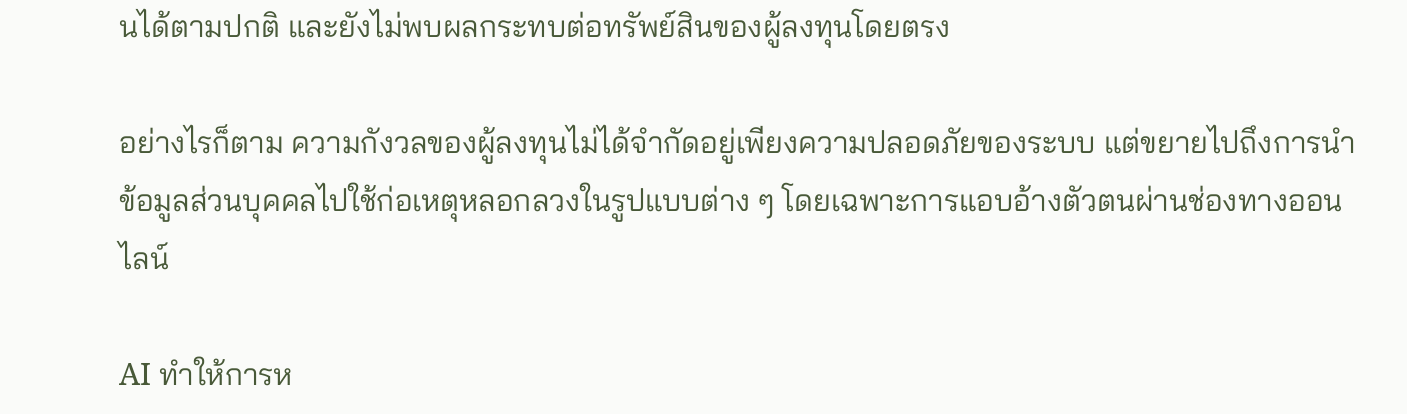นได้ตามปกติ และยังไม่พบผลกระทบต่อทรัพย์สินของผู้ลงทุนโดยตรง

อย่างไรก็ตาม ความกังวลของผู้ลงทุนไม่ได้จำกัดอยู่เพียงความปลอดภัยของระบบ แต่ขยายไปถึงการนำข้อมูลส่วนบุคคลไปใช้ก่อเหตุหลอกลวงในรูปแบบต่าง ๆ โดยเฉพาะการแอบอ้างตัวตนผ่านช่องทางออนไลน์

AI ทำให้การห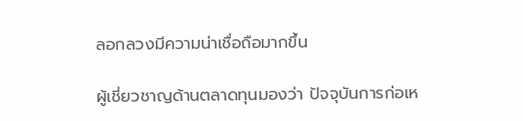ลอกลวงมีความน่าเชื่อถือมากขึ้น

ผู้เชี่ยวชาญด้านตลาดทุนมองว่า ปัจจุบันการก่อเห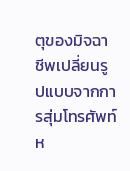ตุของมิจฉาชีพเปลี่ยนรูปแบบจากการสุ่มโทรศัพท์ห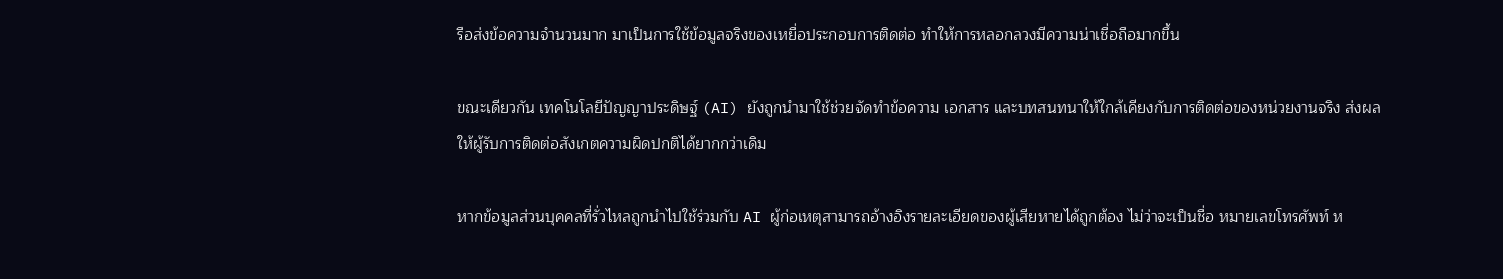รือส่งข้อความจำนวนมาก มาเป็นการใช้ข้อมูลจริงของเหยื่อประกอบการติดต่อ ทำให้การหลอกลวงมีความน่าเชื่อถือมากขึ้น

ขณะเดียวกัน เทคโนโลยีปัญญาประดิษฐ์ (AI) ยังถูกนำมาใช้ช่วยจัดทำข้อความ เอกสาร และบทสนทนาให้ใกล้เคียงกับการติดต่อของหน่วยงานจริง ส่งผลให้ผู้รับการติดต่อสังเกตความผิดปกติได้ยากกว่าเดิม

หากข้อมูลส่วนบุคคลที่รั่วไหลถูกนำไปใช้ร่วมกับ AI ผู้ก่อเหตุสามารถอ้างอิงรายละเอียดของผู้เสียหายได้ถูกต้อง ไม่ว่าจะเป็นชื่อ หมายเลขโทรศัพท์ ห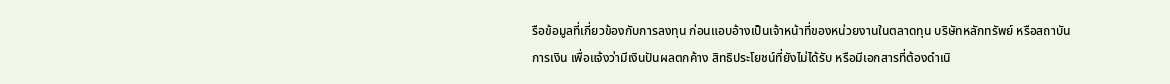รือข้อมูลที่เกี่ยวข้องกับการลงทุน ก่อนแอบอ้างเป็นเจ้าหน้าที่ของหน่วยงานในตลาดทุน บริษัทหลักทรัพย์ หรือสถาบันการเงิน เพื่อแจ้งว่ามีเงินปันผลตกค้าง สิทธิประโยชน์ที่ยังไม่ได้รับ หรือมีเอกสารที่ต้องดำเนิ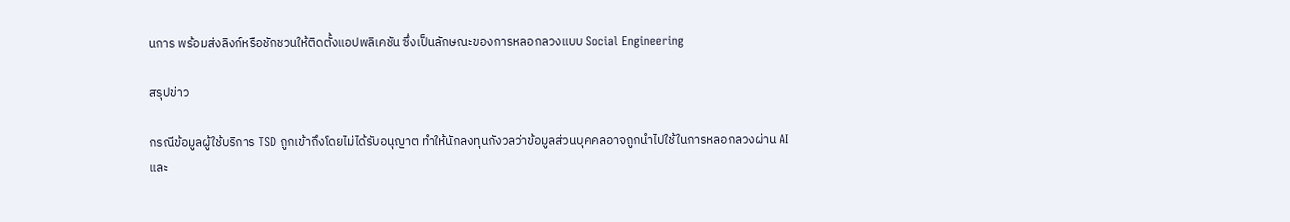นการ พร้อมส่งลิงก์หรือชักชวนให้ติดตั้งแอปพลิเคชัน ซึ่งเป็นลักษณะของการหลอกลวงแบบ Social Engineering

สรุปข่าว

กรณีข้อมูลผู้ใช้บริการ TSD ถูกเข้าถึงโดยไม่ได้รับอนุญาต ทำให้นักลงทุนกังวลว่าข้อมูลส่วนบุคคลอาจถูกนำไปใช้ในการหลอกลวงผ่าน AI และ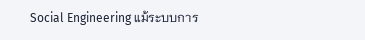Social Engineering แม้ระบบการ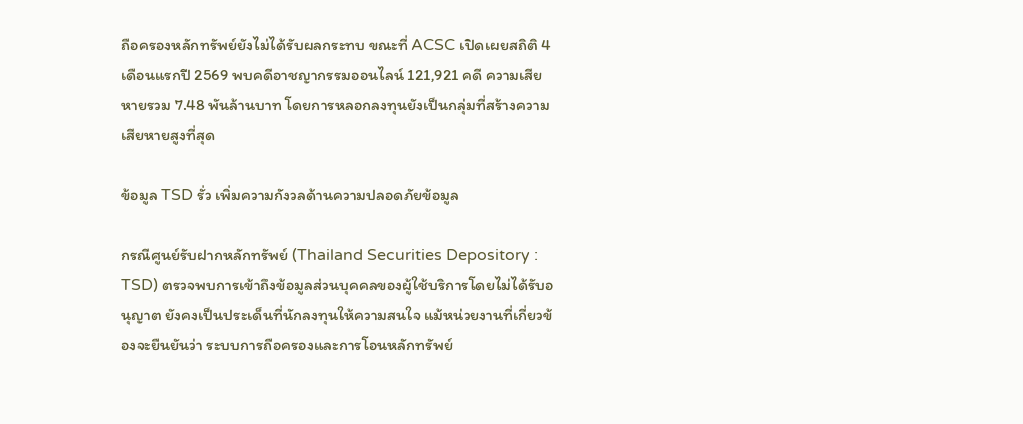ถือครองหลักทรัพย์ยังไม่ได้รับผลกระทบ ขณะที่ ACSC เปิดเผยสถิติ 4 เดือนแรกปี 2569 พบคดีอาชญากรรมออนไลน์ 121,921 คดี ความเสียหายรวม 7.48 พันล้านบาท โดยการหลอกลงทุนยังเป็นกลุ่มที่สร้างความเสียหายสูงที่สุด

ข้อมูล TSD รั่ว เพิ่มความกังวลด้านความปลอดภัยข้อมูล

กรณีศูนย์รับฝากหลักทรัพย์ (Thailand Securities Depository : TSD) ตรวจพบการเข้าถึงข้อมูลส่วนบุคคลของผู้ใช้บริการโดยไม่ได้รับอนุญาต ยังคงเป็นประเด็นที่นักลงทุนให้ความสนใจ แม้หน่วยงานที่เกี่ยวข้องจะยืนยันว่า ระบบการถือครองและการโอนหลักทรัพย์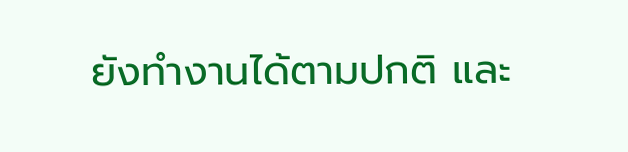ยังทำงานได้ตามปกติ และ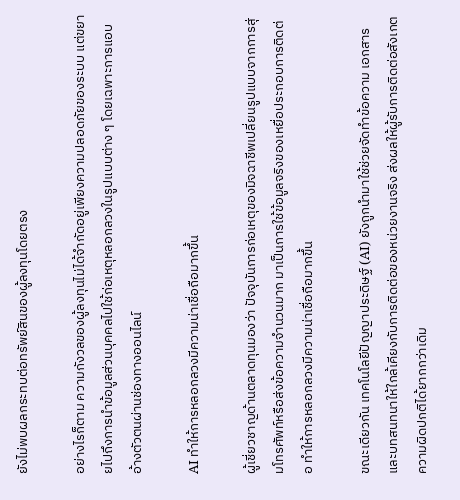ยังไม่พบผลกระทบต่อทรัพย์สินของผู้ลงทุนโดยตรง

อย่างไรก็ตาม ความกังวลของผู้ลงทุนไม่ได้จำกัดอยู่เพียงความปลอดภัยของระบบ แต่ขยายไปถึงการนำข้อมูลส่วนบุคคลไปใช้ก่อเหตุหลอกลวงในรูปแบบต่าง ๆ โดยเฉพาะการแอบอ้างตัวตนผ่านช่องทางออนไลน์

AI ทำให้การหลอกลวงมีความน่าเชื่อถือมากขึ้น

ผู้เชี่ยวชาญด้านตลาดทุนมองว่า ปัจจุบันการก่อเหตุของมิจฉาชีพเปลี่ยนรูปแบบจากการสุ่มโทรศัพท์หรือส่งข้อความจำนวนมาก มาเป็นการใช้ข้อมูลจริงของเหยื่อประกอบการติดต่อ ทำให้การหลอกลวงมีความน่าเชื่อถือมากขึ้น

ขณะเดียวกัน เทคโนโลยีปัญญาประดิษฐ์ (AI) ยังถูกนำมาใช้ช่วยจัดทำข้อความ เอกสาร และบทสนทนาให้ใกล้เคียงกับการติดต่อของหน่วยงานจริง ส่งผลให้ผู้รับการติดต่อสังเกตความผิดปกติได้ยากกว่าเดิม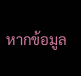หากข้อมูล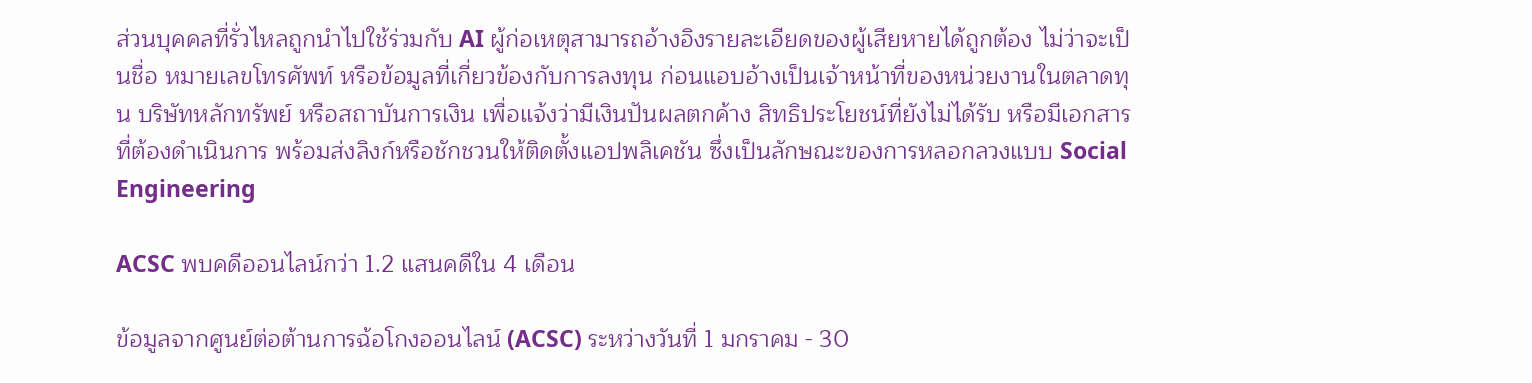ส่วนบุคคลที่รั่วไหลถูกนำไปใช้ร่วมกับ AI ผู้ก่อเหตุสามารถอ้างอิงรายละเอียดของผู้เสียหายได้ถูกต้อง ไม่ว่าจะเป็นชื่อ หมายเลขโทรศัพท์ หรือข้อมูลที่เกี่ยวข้องกับการลงทุน ก่อนแอบอ้างเป็นเจ้าหน้าที่ของหน่วยงานในตลาดทุน บริษัทหลักทรัพย์ หรือสถาบันการเงิน เพื่อแจ้งว่ามีเงินปันผลตกค้าง สิทธิประโยชน์ที่ยังไม่ได้รับ หรือมีเอกสารที่ต้องดำเนินการ พร้อมส่งลิงก์หรือชักชวนให้ติดตั้งแอปพลิเคชัน ซึ่งเป็นลักษณะของการหลอกลวงแบบ Social Engineering

ACSC พบคดีออนไลน์กว่า 1.2 แสนคดีใน 4 เดือน

ข้อมูลจากศูนย์ต่อต้านการฉ้อโกงออนไลน์ (ACSC) ระหว่างวันที่ 1 มกราคม - 30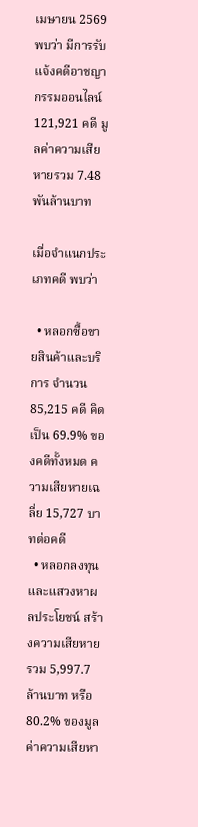เมษายน 2569 พบว่า มีการรับแจ้งคดีอาชญากรรมออนไลน์ 121,921 คดี มูลค่าความเสียหายรวม 7.48 พันล้านบาท

เมื่อจำแนกประเภทคดี พบว่า

  • หลอกซื้อขายสินค้าและบริการ จำนวน 85,215 คดี คิดเป็น 69.9% ของคดีทั้งหมด ความเสียหายเฉลี่ย 15,727 บาทต่อคดี
  • หลอกลงทุนและแสวงหาผลประโยชน์ สร้างความเสียหายรวม 5,997.7 ล้านบาท หรือ 80.2% ของมูลค่าความเสียหา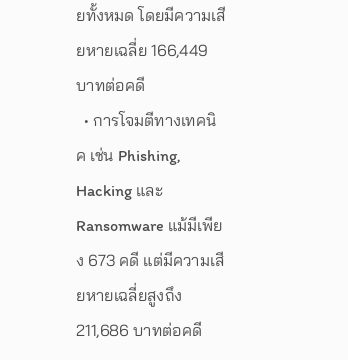ยทั้งหมด โดยมีความเสียหายเฉลี่ย 166,449 บาทต่อคดี
  • การโจมตีทางเทคนิค เช่น Phishing, Hacking และ Ransomware แม้มีเพียง 673 คดี แต่มีความเสียหายเฉลี่ยสูงถึง 211,686 บาทต่อคดี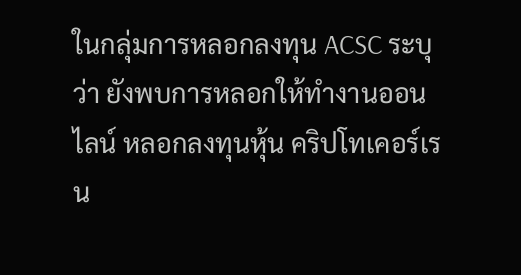ในกลุ่มการหลอกลงทุน ACSC ระบุว่า ยังพบการหลอกให้ทำงานออนไลน์ หลอกลงทุนหุ้น คริปโทเคอร์เรน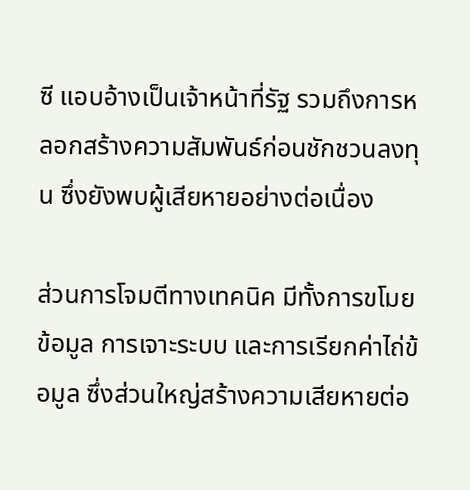ซี แอบอ้างเป็นเจ้าหน้าที่รัฐ รวมถึงการหลอกสร้างความสัมพันธ์ก่อนชักชวนลงทุน ซึ่งยังพบผู้เสียหายอย่างต่อเนื่อง

ส่วนการโจมตีทางเทคนิค มีทั้งการขโมยข้อมูล การเจาะระบบ และการเรียกค่าไถ่ข้อมูล ซึ่งส่วนใหญ่สร้างความเสียหายต่อ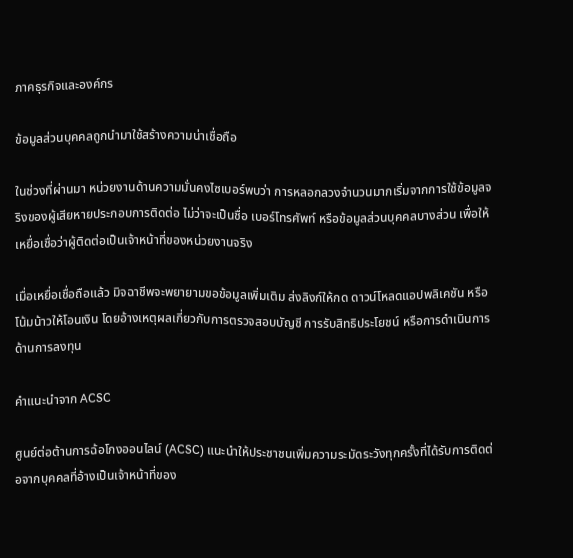ภาคธุรกิจและองค์กร

ข้อมูลส่วนบุคคลถูกนำมาใช้สร้างความน่าเชื่อถือ

ในช่วงที่ผ่านมา หน่วยงานด้านความมั่นคงไซเบอร์พบว่า การหลอกลวงจำนวนมากเริ่มจากการใช้ข้อมูลจริงของผู้เสียหายประกอบการติดต่อ ไม่ว่าจะเป็นชื่อ เบอร์โทรศัพท์ หรือข้อมูลส่วนบุคคลบางส่วน เพื่อให้เหยื่อเชื่อว่าผู้ติดต่อเป็นเจ้าหน้าที่ของหน่วยงานจริง

เมื่อเหยื่อเชื่อถือแล้ว มิจฉาชีพจะพยายามขอข้อมูลเพิ่มเติม ส่งลิงก์ให้กด ดาวน์โหลดแอปพลิเคชัน หรือโน้มน้าวให้โอนเงิน โดยอ้างเหตุผลเกี่ยวกับการตรวจสอบบัญชี การรับสิทธิประโยชน์ หรือการดำเนินการด้านการลงทุน

คำแนะนำจาก ACSC

ศูนย์ต่อต้านการฉ้อโกงออนไลน์ (ACSC) แนะนำให้ประชาชนเพิ่มความระมัดระวังทุกครั้งที่ได้รับการติดต่อจากบุคคลที่อ้างเป็นเจ้าหน้าที่ของ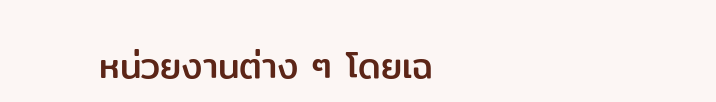หน่วยงานต่าง ๆ โดยเฉ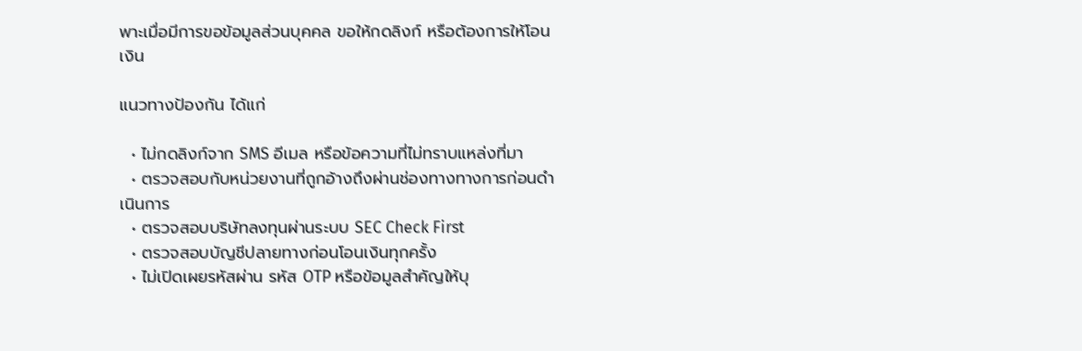พาะเมื่อมีการขอข้อมูลส่วนบุคคล ขอให้กดลิงก์ หรือต้องการให้โอนเงิน

แนวทางป้องกัน ได้แก่

  • ไม่กดลิงก์จาก SMS อีเมล หรือข้อความที่ไม่ทราบแหล่งที่มา
  • ตรวจสอบกับหน่วยงานที่ถูกอ้างถึงผ่านช่องทางทางการก่อนดำเนินการ
  • ตรวจสอบบริษัทลงทุนผ่านระบบ SEC Check First
  • ตรวจสอบบัญชีปลายทางก่อนโอนเงินทุกครั้ง
  • ไม่เปิดเผยรหัสผ่าน รหัส OTP หรือข้อมูลสำคัญให้บุ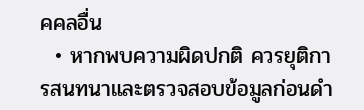คคลอื่น
  • หากพบความผิดปกติ ควรยุติการสนทนาและตรวจสอบข้อมูลก่อนดำ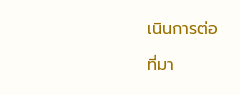เนินการต่อ

ที่มา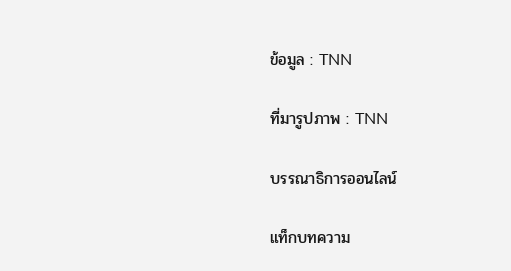ข้อมูล : TNN

ที่มารูปภาพ : TNN

บรรณาธิการออนไลน์

แท็กบทความ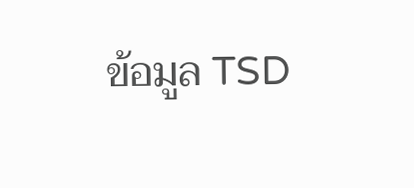ข้อมูล TSD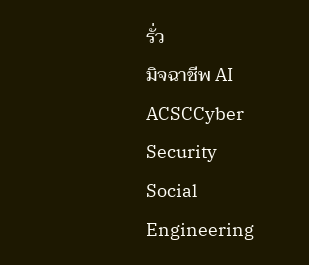รั่ว
มิจฉาชีพ AI
ACSCCyber Security
Social Engineering